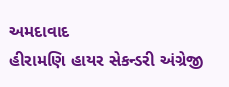અમદાવાદ
હીરામણિ હાયર સેકન્ડરી અંગ્રેજી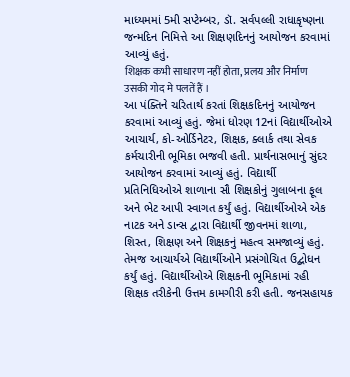માધ્યમમાં 5મી સપ્ટેમ્બર, ડૉ. સર્વપલ્લી રાધાકૃષ્ણના જન્મદિન નિમિત્તે આ શિક્ષણદિનનું આયોજન કરવામાં આવ્યું હતું.
शिक्षक कभी साधारण नहीं होता, प्रलय और निर्माण उसकी गोद मे पलतें हैं ।
આ પંક્તિને ચરિતાર્થ કરતાં શિક્ષકદિનનું આયોજન કરવામાં આવ્યું હતું. જેમાં ધોરણ 12નાં વિદ્યાર્થીઓએ આચાર્ય, કો-ઓર્ડિનેટર, શિક્ષક, ક્લાર્ક તથા સેવક કર્મચારીની ભૂમિકા ભજવી હતી. પ્રાર્થનાસભાનું સુંદર આયોજન કરવામાં આવ્યું હતું. વિદ્યાર્થી પ્રતિનિધિઓએ શાળાના સૌ શિક્ષકોનું ગુલાબના ફૂલ અને ભેટ આપી સ્વાગત કર્યું હતું. વિદ્યાર્થીઓએ એક નાટક અને ડાન્સ દ્વારા વિદ્યાર્થી જીવનમાં શાળા, શિસ્ત, શિક્ષણ અને શિક્ષકનું મહત્વ સમજાવ્યું હતું. તેમજ આચાર્યએ વિદ્યાર્થીઓને પ્રસંગોચિત ઉદ્બોધન કર્યું હતું. વિદ્યાર્થીઓએ શિક્ષકની ભૂમિકામાં રહી શિક્ષક તરીકેની ઉત્તમ કામગીરી કરી હતી. જનસહાયક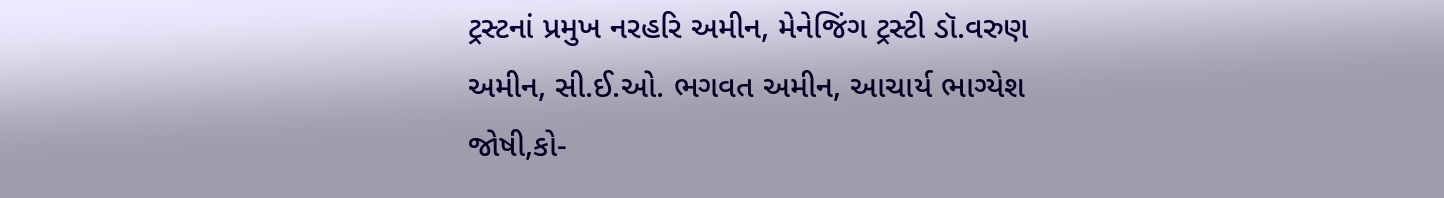ટ્રસ્ટનાં પ્રમુખ નરહરિ અમીન, મેનેજિંગ ટ્રસ્ટી ડૉ.વરુણ અમીન, સી.ઈ.ઓ. ભગવત અમીન, આચાર્ય ભાગ્યેશ જોષી,કો-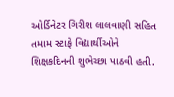ઓર્ડિનેટર ગિરીશ લાલવાણી સહિત તમામ સ્ટાફે વિદ્યાર્થીઓને શિક્ષકદિનની શુભેચ્છા પાઠવી હતી.